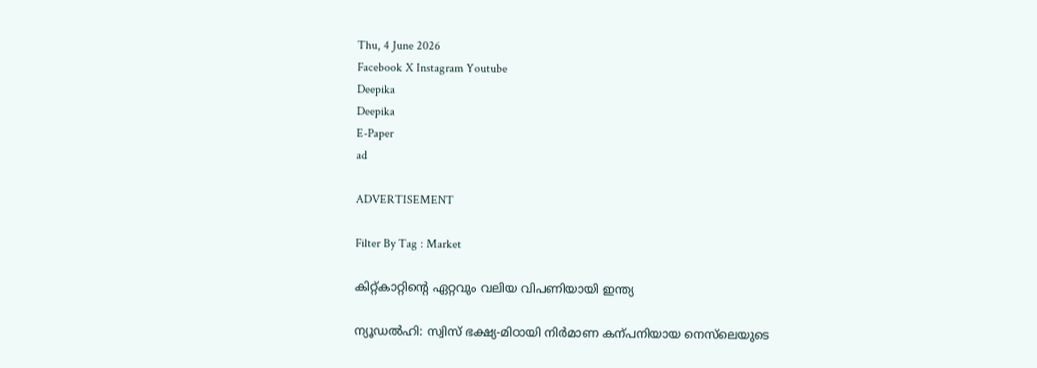Thu, 4 June 2026
Facebook X Instagram Youtube
Deepika
Deepika
E-Paper
ad

ADVERTISEMENT

Filter By Tag : Market

കിറ്റ്കാറ്റിന്‍റെ ഏറ്റവും വലിയ വിപണിയായി ഇന്ത്യ

ന്യൂഡൽഹി: സ്വിസ് ഭക്ഷ്യ-മിഠായി നിർമാണ കന്പനിയായ നെസ്‌ലെയുടെ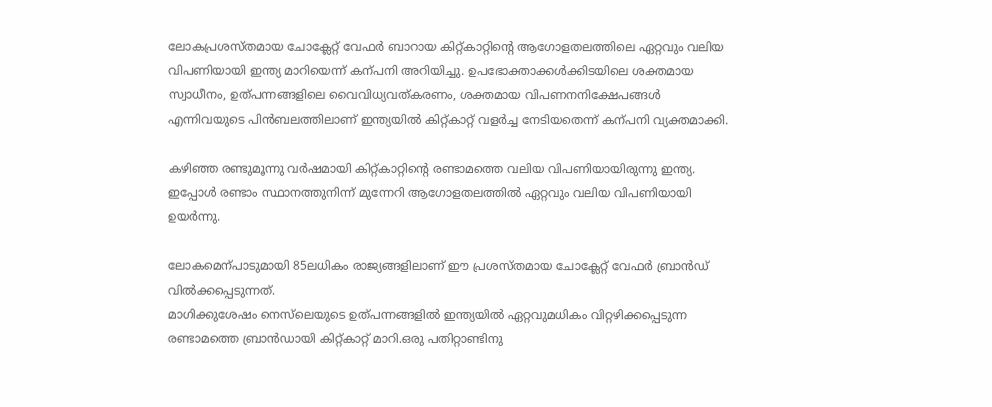ലോകപ്രശസ്തമായ ചോക്ലേറ്റ് വേഫർ ബാറായ കിറ്റ്കാറ്റിന്‍റെ ആഗോളതലത്തിലെ ഏറ്റവും വലിയ വിപണിയായി ഇന്ത്യ മാറിയെന്ന് കന്പനി അറിയിച്ചു. ഉപഭോക്താക്കൾക്കിടയിലെ ശക്തമായ സ്വാധീനം, ഉത്പന്നങ്ങളിലെ വൈവിധ്യവത്കരണം, ശക്തമായ വിപണനനിക്ഷേപങ്ങൾ എന്നിവയുടെ പിൻബലത്തിലാണ് ഇന്ത്യയിൽ കിറ്റ്കാറ്റ് വളർച്ച നേടിയതെന്ന് കന്പനി വ്യക്തമാക്കി.

കഴിഞ്ഞ രണ്ടുമൂന്നു വർഷമായി കിറ്റ്കാറ്റിന്‍റെ രണ്ടാമത്തെ വലിയ വിപണിയായിരുന്നു ഇന്ത്യ. ഇപ്പോൾ രണ്ടാം സ്ഥാനത്തുനിന്ന് മുന്നേറി ആഗോളതലത്തിൽ ഏറ്റവും വലിയ വിപണിയായി ഉയർന്നു.

ലോകമെന്പാടുമായി 85ലധികം രാജ്യങ്ങളിലാണ് ഈ പ്രശസ്തമായ ചോക്ലേറ്റ് വേഫർ ബ്രാൻഡ് വിൽക്കപ്പെടുന്നത്.
മാഗിക്കുശേഷം നെസ്‌ലെയുടെ ഉത്പന്നങ്ങളിൽ ഇന്ത്യയിൽ ഏറ്റവുമധികം വിറ്റഴിക്കപ്പെടുന്ന രണ്ടാമത്തെ ബ്രാൻഡായി കിറ്റ്കാറ്റ് മാറി.ഒരു പതിറ്റാണ്ടിനു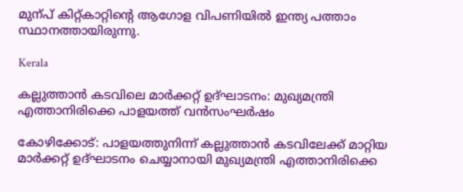മുന്പ് കിറ്റ്കാറ്റിന്‍റെ ആഗോള വിപണിയിൽ ഇന്ത്യ പത്താം സ്ഥാനത്തായിരുന്നു.

Kerala

കല്ലുത്താൻ കടവിലെ മാർക്കറ്റ് ഉദ്ഘാടനം: മുഖ്യമന്ത്രി എത്താനിരിക്കെ പാളയത്ത് വൻസംഘർഷം

കോഴിക്കോട്: പാളയത്തുനിന്ന് കല്ലുത്താൻ കടവിലേക്ക് മാറ്റിയ മാർക്കറ്റ് ഉദ്ഘാടനം ചെയ്യാനായി മുഖ്യമന്ത്രി എത്താനിരിക്കെ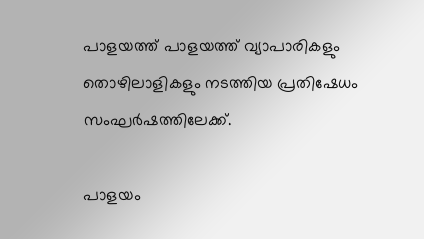പാളയത്ത് പാളയത്ത് വ്യാപാരികളും തൊഴിലാളികളും നടത്തിയ പ്രതിഷേധം സംഘർഷത്തിലേക്ക്.

പാളയം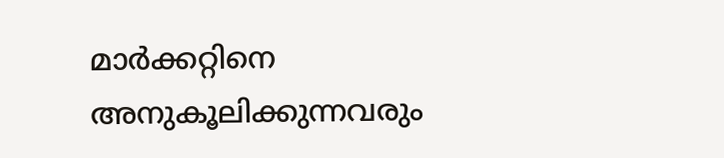മാർക്കറ്റിനെ അനുകൂലിക്കുന്നവരും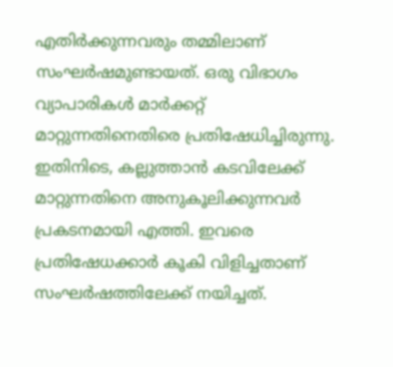എതിർക്കുന്നവരും തമ്മിലാണ് സംഘർഷമുണ്ടായത്. ഒരു വിഭാഗം വ്യാപാരികൾ മാർക്കറ്റ് മാറ്റുന്നതിനെതിരെ പ്രതിഷേധിച്ചിരുന്നു. ഇതിനിടെ, കല്ലുത്താൻ കടവിലേക്ക് മാറ്റുന്നതിനെ അനുകൂലിക്കുന്നവർ പ്രകടനമായി എത്തി. ഇവരെ പ്രതിഷേധക്കാർ കൂകി വിളിച്ചതാണ് സംഘർഷത്തിലേക്ക് നയിച്ചത്.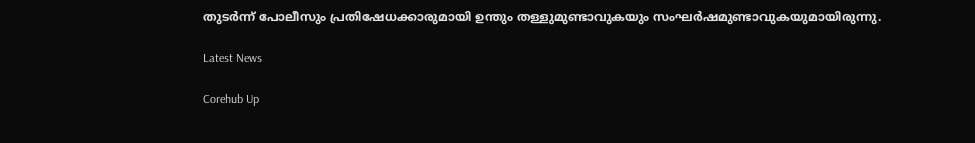തുടർന്ന് പോലീസും പ്രതിഷേധക്കാരുമായി ഉന്തും തള്ളുമുണ്ടാവുകയും സംഘർഷമുണ്ടാവുകയുമായിരുന്നു.

Latest News

Corehub Up